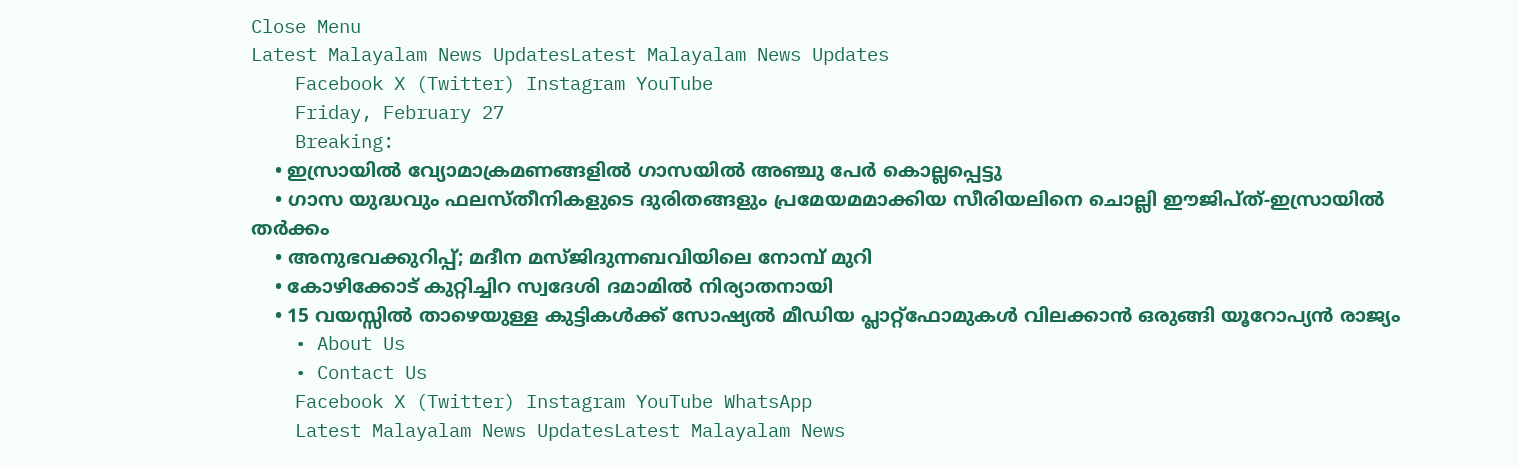Close Menu
Latest Malayalam News UpdatesLatest Malayalam News Updates
    Facebook X (Twitter) Instagram YouTube
    Friday, February 27
    Breaking:
    • ഇസ്രായില്‍ വ്യോമാക്രമണങ്ങളില്‍ ഗാസയില്‍ അഞ്ചു പേര്‍ കൊല്ലപ്പെട്ടു
    • ഗാസ യുദ്ധവും ഫലസ്തീനികളുടെ ദുരിതങ്ങളും പ്രമേയമമാക്കിയ സീരിയലിനെ ചൊല്ലി ഈജിപ്ത്-ഇസ്രായില്‍ തര്‍ക്കം
    • അനുഭവക്കുറിപ്പ്; മദീന മസ്ജിദുന്നബവിയിലെ നോമ്പ് മുറി
    • കോഴിക്കോട് കുറ്റിച്ചിറ സ്വദേശി ദമാമിൽ നിര്യാതനായി
    • 15 വയസ്സിൽ താഴെയുള്ള കുട്ടികൾക്ക് സോഷ്യൽ മീഡിയ പ്ലാറ്റ്‌ഫോമുകൾ വിലക്കാൻ ഒരുങ്ങി യൂറോപ്യൻ രാജ്യം
    • About Us
    • Contact Us
    Facebook X (Twitter) Instagram YouTube WhatsApp
    Latest Malayalam News UpdatesLatest Malayalam News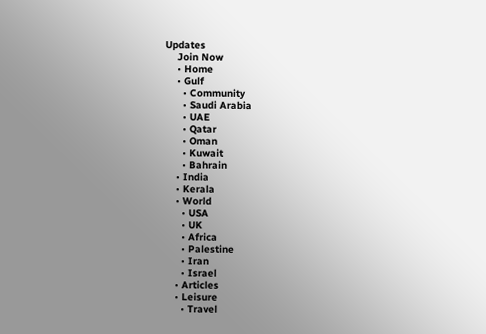Updates
    Join Now
    • Home
    • Gulf
      • Community
      • Saudi Arabia
      • UAE
      • Qatar
      • Oman
      • Kuwait
      • Bahrain
    • India
    • Kerala
    • World
      • USA
      • UK
      • Africa
      • Palestine
      • Iran
      • Israel
    • Articles
    • Leisure
      • Travel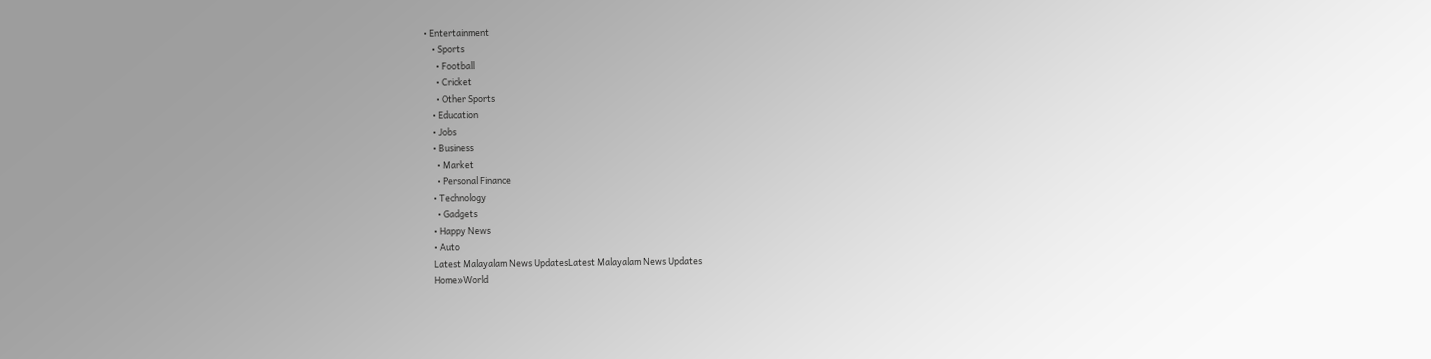• Entertainment
    • Sports
      • Football
      • Cricket
      • Other Sports
    • Education
    • Jobs
    • Business
      • Market
      • Personal Finance
    • Technology
      • Gadgets
    • Happy News
    • Auto
    Latest Malayalam News UpdatesLatest Malayalam News Updates
    Home»World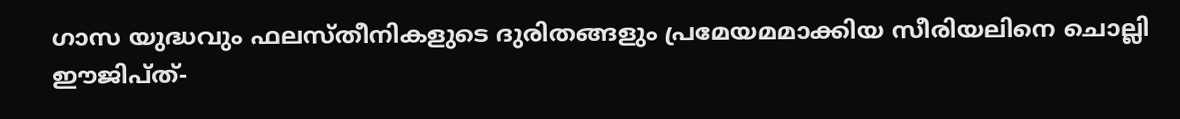ഗാസ യുദ്ധവും ഫലസ്തീനികളുടെ ദുരിതങ്ങളും പ്രമേയമമാക്കിയ സീരിയലിനെ ചൊല്ലി ഈജിപ്ത്-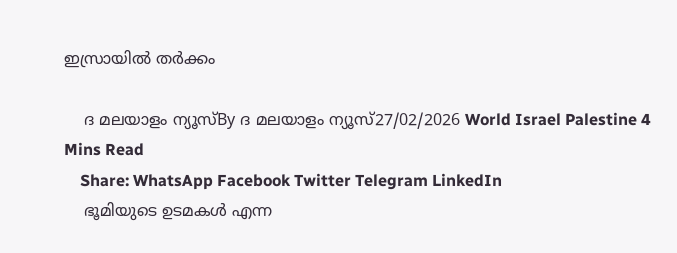ഇസ്രായില്‍ തര്‍ക്കം

    ദ മലയാളം ന്യൂസ്By ദ മലയാളം ന്യൂസ്27/02/2026 World Israel Palestine 4 Mins Read
    Share: WhatsApp Facebook Twitter Telegram LinkedIn
    ഭൂമിയുടെ ഉടമകള്‍ എന്ന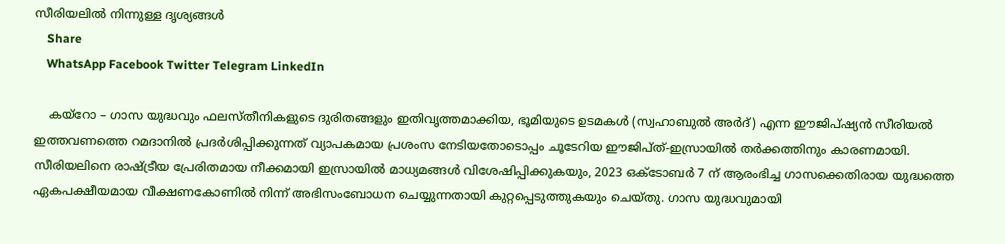സീരിയലില്‍ നിന്നുള്ള ദൃശ്യങ്ങള്‍
    Share
    WhatsApp Facebook Twitter Telegram LinkedIn

    കയ്‌റോ – ഗാസ യുദ്ധവും ഫലസ്തീനികളുടെ ദുരിതങ്ങളും ഇതിവൃത്തമാക്കിയ, ഭൂമിയുടെ ഉടമകള്‍ (സ്വഹാബുല്‍ അര്‍ദ്) എന്ന ഈജിപ്ഷ്യന്‍ സീരിയല്‍ ഇത്തവണത്തെ റമദാനില്‍ പ്രദര്‍ശിപ്പിക്കുന്നത് വ്യാപകമായ പ്രശംസ നേടിയതോടൊപ്പം ചൂടേറിയ ഈജിപ്ത്-ഇസ്രായില്‍ തര്‍ക്കത്തിനും കാരണമായി. സീരിയലിനെ രാഷ്ട്രീയ പ്രേരിതമായ നീക്കമായി ഇസ്രായില്‍ മാധ്യമങ്ങള്‍ വിശേഷിപ്പിക്കുകയും, 2023 ഒക്ടോബര്‍ 7 ന് ആരംഭിച്ച ഗാസക്കെതിരായ യുദ്ധത്തെ ഏകപക്ഷീയമായ വീക്ഷണകോണില്‍ നിന്ന് അഭിസംബോധന ചെയ്യുന്നതായി കുറ്റപ്പെടുത്തുകയും ചെയ്തു. ഗാസ യുദ്ധവുമായി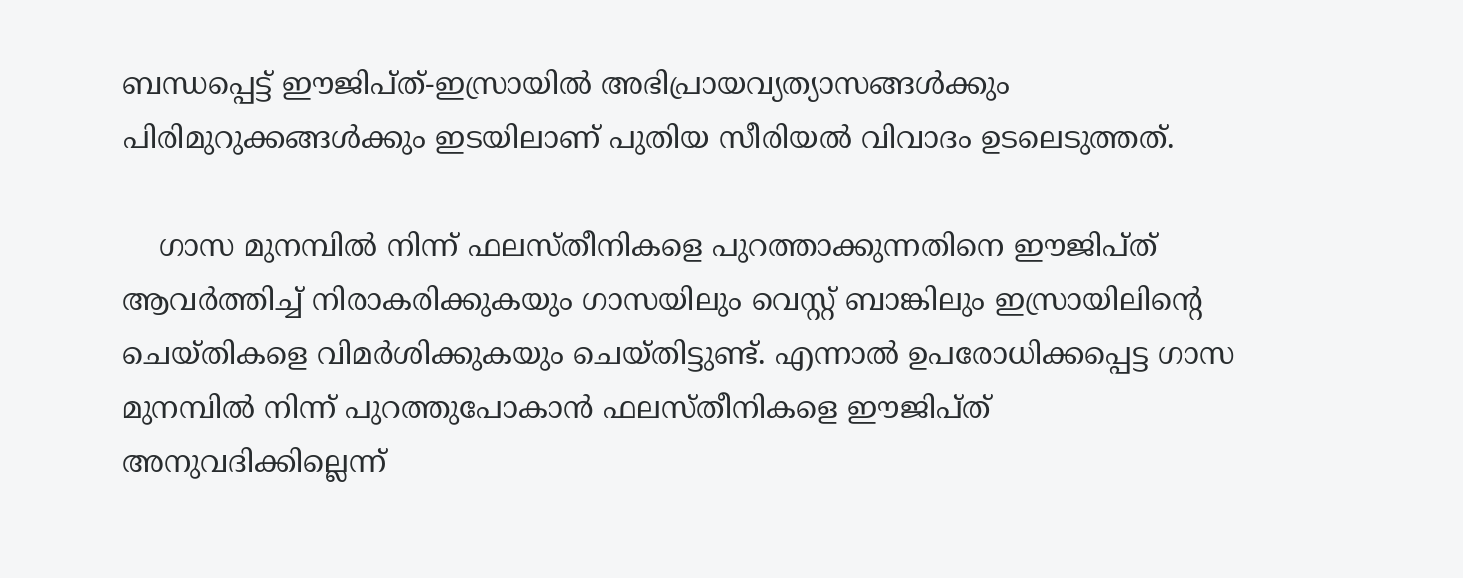ബന്ധപ്പെട്ട് ഈജിപ്ത്-ഇസ്രായില്‍ അഭിപ്രായവ്യത്യാസങ്ങള്‍ക്കും പിരിമുറുക്കങ്ങള്‍ക്കും ഇടയിലാണ് പുതിയ സീരിയല്‍ വിവാദം ഉടലെടുത്തത്.

    ഗാസ മുനമ്പില്‍ നിന്ന് ഫലസ്തീനികളെ പുറത്താക്കുന്നതിനെ ഈജിപ്ത് ആവര്‍ത്തിച്ച് നിരാകരിക്കുകയും ഗാസയിലും വെസ്റ്റ് ബാങ്കിലും ഇസ്രായിലിന്റെ ചെയ്തികളെ വിമര്‍ശിക്കുകയും ചെയ്തിട്ടുണ്ട്. എന്നാല്‍ ഉപരോധിക്കപ്പെട്ട ഗാസ മുനമ്പില്‍ നിന്ന് പുറത്തുപോകാന്‍ ഫലസ്തീനികളെ ഈജിപ്ത് അനുവദിക്കില്ലെന്ന്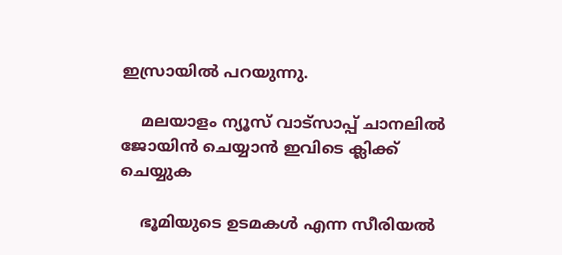ഇസ്രായില്‍ പറയുന്നു.

    മലയാളം ന്യൂസ് വാട്സാപ്പ് ചാനലിൽ ജോയിൻ ചെയ്യാൻ ഇവിടെ ക്ലിക്ക് ചെയ്യുക

    ഭൂമിയുടെ ഉടമകള്‍ എന്ന സീരിയല്‍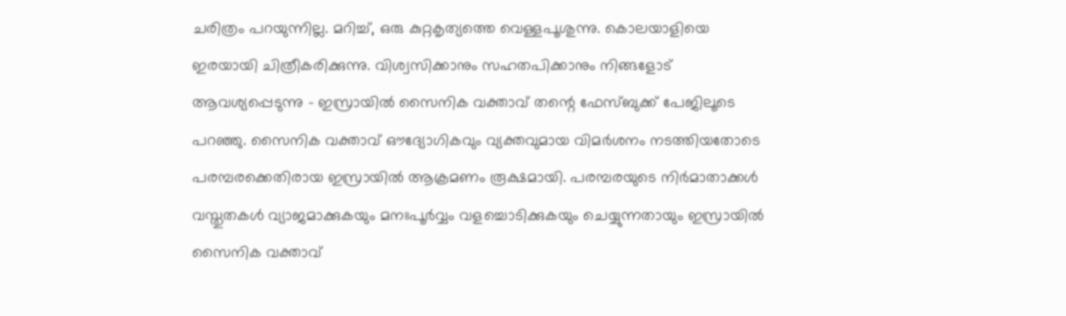ചരിത്രം പറയുന്നില്ല. മറിച്ച്, ഒരു കുറ്റകൃത്യത്തെ വെള്ളപൂശുന്നു. കൊലയാളിയെ ഇരയായി ചിത്രീകരിക്കുന്നു. വിശ്വസിക്കാനും സഹതപിക്കാനും നിങ്ങളോട് ആവശ്യപ്പെടുന്നു – ഇസ്രായില്‍ സൈനിക വക്താവ് തന്റെ ഫേസ്ബുക്ക് പേജിലൂടെ പറഞ്ഞു. സൈനിക വക്താവ് ഔദ്യോഗികവും വ്യക്തവുമായ വിമര്‍ശനം നടത്തിയതോടെ പരമ്പരക്കെതിരായ ഇസ്രായില്‍ ആക്രമണം രൂക്ഷമായി. പരമ്പരയുടെ നിര്‍മാതാക്കള്‍ വസ്തുതകള്‍ വ്യാജമാക്കുകയും മനഃപൂര്‍വ്വം വളച്ചൊടിക്കുകയും ചെയ്യുന്നതായും ഇസ്രായില്‍ സൈനിക വക്താവ്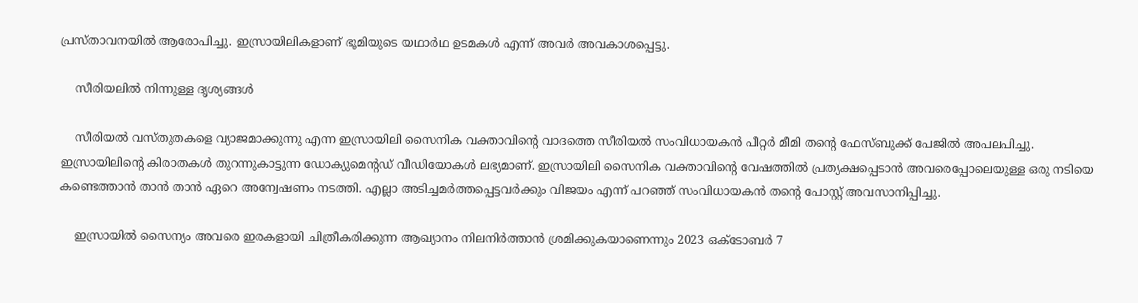പ്രസ്താവനയില്‍ ആരോപിച്ചു. ഇസ്രായിലികളാണ് ഭൂമിയുടെ യഥാര്‍ഥ ഉടമകള്‍ എന്ന് അവര്‍ അവകാശപ്പെട്ടു.

    സീരിയലില്‍ നിന്നുള്ള ദൃശ്യങ്ങള്‍

    സീരിയല്‍ വസ്തുതകളെ വ്യാജമാക്കുന്നു എന്ന ഇസ്രായിലി സൈനിക വക്താവിന്റെ വാദത്തെ സീരിയല്‍ സംവിധായകന്‍ പീറ്റര്‍ മീമി തന്റെ ഫേസ്ബുക്ക് പേജില്‍ അപലപിച്ചു. ഇസ്രായിലിന്റെ കിരാതകള്‍ തുറന്നുകാട്ടുന്ന ഡോക്യുമെന്റഡ് വീഡിയോകള്‍ ലഭ്യമാണ്. ഇസ്രായിലി സൈനിക വക്താവിന്റെ വേഷത്തില്‍ പ്രത്യക്ഷപ്പെടാന്‍ അവരെപ്പോലെയുള്ള ഒരു നടിയെ കണ്ടെത്താന്‍ താന്‍ താന്‍ ഏറെ അന്വേഷണം നടത്തി. എല്ലാ അടിച്ചമര്‍ത്തപ്പെട്ടവര്‍ക്കും വിജയം എന്ന് പറഞ്ഞ് സംവിധായകന്‍ തന്റെ പോസ്റ്റ് അവസാനിപ്പിച്ചു.

    ഇസ്രായില്‍ സൈന്യം അവരെ ഇരകളായി ചിത്രീകരിക്കുന്ന ആഖ്യാനം നിലനിര്‍ത്താന്‍ ശ്രമിക്കുകയാണെന്നും 2023 ഒക്ടോബര്‍ 7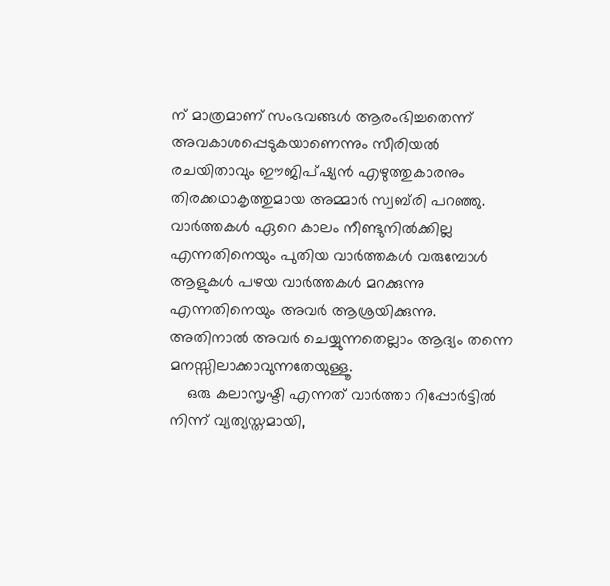ന് മാത്രമാണ് സംഭവങ്ങള്‍ ആരംഭിച്ചതെന്ന് അവകാശപ്പെടുകയാണെന്നും സീരിയല്‍ രചയിതാവും ഈജിപ്ഷ്യന്‍ എഴുത്തുകാരനും തിരക്കഥാകൃത്തുമായ അമ്മാര്‍ സ്വബ്‌രി പറഞ്ഞു. വാര്‍ത്തകള്‍ ഏറെ കാലം നീണ്ടുനില്‍ക്കില്ല എന്നതിനെയും പുതിയ വാര്‍ത്തകള്‍ വരുമ്പോള്‍ ആളുകള്‍ പഴയ വാര്‍ത്തകള്‍ മറക്കുന്നു എന്നതിനെയും അവര്‍ ആശ്രയിക്കുന്നു. അതിനാല്‍ അവര്‍ ചെയ്യുന്നതെല്ലാം ആദ്യം തന്നെ മനസ്സിലാക്കാവുന്നതേയുള്ളൂ.
    ഒരു കലാസൃഷ്ടി എന്നത് വാര്‍ത്താ റിപ്പോര്‍ട്ടില്‍ നിന്ന് വ്യത്യസ്തമായി,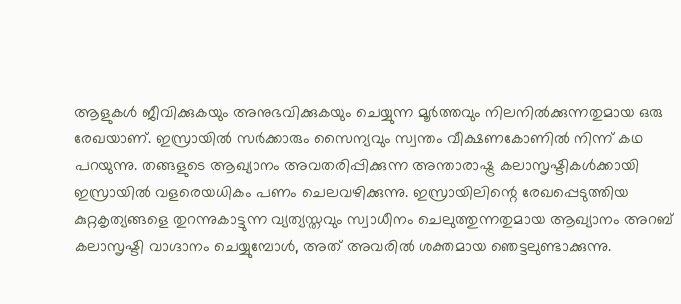ആളുകള്‍ ജീവിക്കുകയും അനുഭവിക്കുകയും ചെയ്യുന്ന മൂര്‍ത്തവും നിലനില്‍ക്കുന്നതുമായ ഒരു രേഖയാണ്. ഇസ്രായില്‍ സര്‍ക്കാരും സൈന്യവും സ്വന്തം വീക്ഷണകോണില്‍ നിന്ന് കഥ പറയുന്നു. തങ്ങളുടെ ആഖ്യാനം അവതരിപ്പിക്കുന്ന അന്താരാഷ്ട്ര കലാസൃഷ്ടികള്‍ക്കായി ഇസ്രായില്‍ വളരെയധികം പണം ചെലവഴിക്കുന്നു. ഇസ്രായിലിന്റെ രേഖപ്പെടുത്തിയ കുറ്റകൃത്യങ്ങളെ തുറന്നുകാട്ടുന്ന വ്യത്യസ്തവും സ്വാധീനം ചെലുത്തുന്നതുമായ ആഖ്യാനം അറബ് കലാസൃഷ്ടി വാഗ്ദാനം ചെയ്യുമ്പോള്‍, അത് അവരില്‍ ശക്തമായ ഞെട്ടലുണ്ടാക്കുന്നു.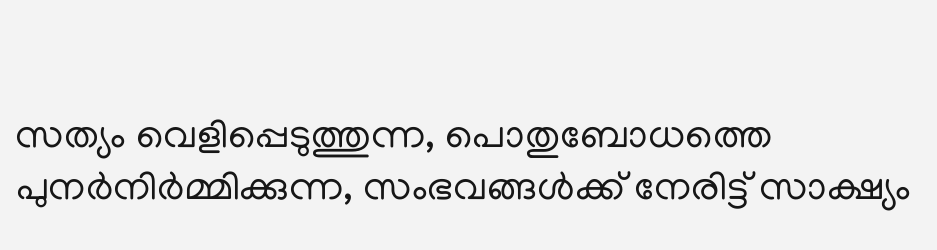സത്യം വെളിപ്പെടുത്തുന്ന, പൊതുബോധത്തെ പുനര്‍നിര്‍മ്മിക്കുന്ന, സംഭവങ്ങള്‍ക്ക് നേരിട്ട് സാക്ഷ്യം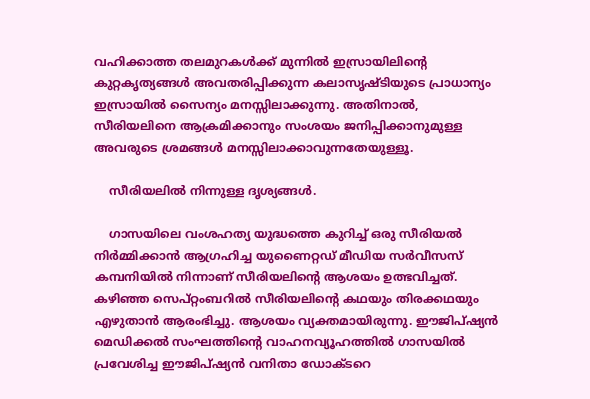വഹിക്കാത്ത തലമുറകള്‍ക്ക് മുന്നില്‍ ഇസ്രായിലിന്റെ കുറ്റകൃത്യങ്ങള്‍ അവതരിപ്പിക്കുന്ന കലാസൃഷ്ടിയുടെ പ്രാധാന്യം ഇസ്രായില്‍ സൈന്യം മനസ്സിലാക്കുന്നു. അതിനാല്‍, സീരിയലിനെ ആക്രമിക്കാനും സംശയം ജനിപ്പിക്കാനുമുള്ള അവരുടെ ശ്രമങ്ങള്‍ മനസ്സിലാക്കാവുന്നതേയുള്ളൂ.

    സീരിയലില്‍ നിന്നുള്ള ദൃശ്യങ്ങള്‍.

    ഗാസയിലെ വംശഹത്യ യുദ്ധത്തെ കുറിച്ച് ഒരു സീരിയല്‍ നിര്‍മ്മിക്കാന്‍ ആഗ്രഹിച്ച യുണൈറ്റഡ് മീഡിയ സര്‍വീസസ് കമ്പനിയില്‍ നിന്നാണ് സീരിയലിന്റെ ആശയം ഉത്ഭവിച്ചത്. കഴിഞ്ഞ സെപ്റ്റംബറില്‍ സീരിയലിന്റെ കഥയും തിരക്കഥയും എഴുതാന്‍ ആരംഭിച്ചു. ആശയം വ്യക്തമായിരുന്നു. ഈജിപ്ഷ്യന്‍ മെഡിക്കല്‍ സംഘത്തിന്റെ വാഹനവ്യൂഹത്തില്‍ ഗാസയില്‍ പ്രവേശിച്ച ഈജിപ്ഷ്യന്‍ വനിതാ ഡോക്ടറെ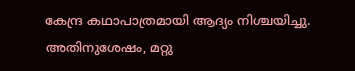കേന്ദ്ര കഥാപാത്രമായി ആദ്യം നിശ്ചയിച്ചു. അതിനുശേഷം, മറ്റു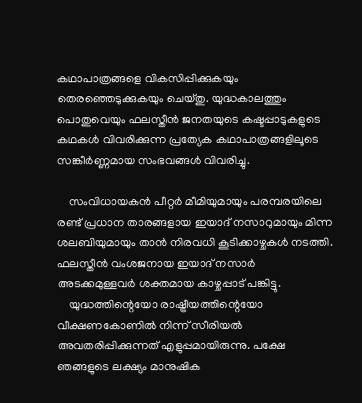കഥാപാത്രങ്ങളെ വികസിപ്പിക്കുകയും തെരഞ്ഞെടുക്കുകയും ചെയ്തു. യുദ്ധകാലത്തും പൊതുവെയും ഫലസ്തീന്‍ ജനതയുടെ കഷ്ടപ്പാടുകളുടെ കഥകള്‍ വിവരിക്കുന്ന പ്രത്യേക കഥാപാത്രങ്ങളിലൂടെ സങ്കീര്‍ണ്ണമായ സംഭവങ്ങള്‍ വിവരിച്ചു.

    സംവിധായകന്‍ പീറ്റര്‍ മീമിയുമായും പരമ്പരയിലെ രണ്ട് പ്രധാന താരങ്ങളായ ഇയാദ് നസാറുമായും മിന്ന ശലബിയുമായും താന്‍ നിരവധി കൂടിക്കാഴ്ചകള്‍ നടത്തി. ഫലസ്തീന്‍ വംശജനായ ഇയാദ് നസാര്‍ അടക്കമുള്ളവര്‍ ശക്തമായ കാഴ്ചപ്പാട് പങ്കിട്ടു.
    യുദ്ധത്തിന്റെയോ രാഷ്ട്രീയത്തിന്റെയോ വീക്ഷണകോണില്‍ നിന്ന് സീരിയല്‍ അവതരിപ്പിക്കുന്നത് എളുപ്പമായിരുന്നു. പക്ഷേ ഞങ്ങളുടെ ലക്ഷ്യം മാനുഷിക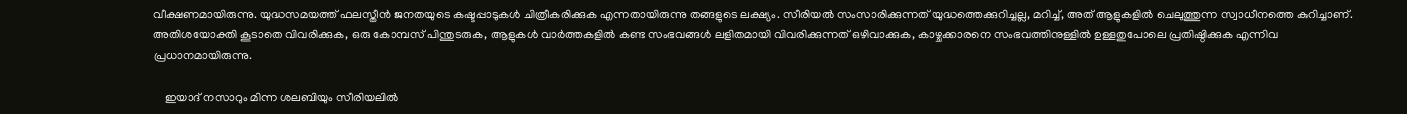വീക്ഷണമായിരുന്നു. യുദ്ധസമയത്ത് ഫലസ്തീന്‍ ജനതയുടെ കഷ്ടപ്പാടുകള്‍ ചിത്രീകരിക്കുക എന്നതായിരുന്നു തങ്ങളുടെ ലക്ഷ്യം. സീരിയല്‍ സംസാരിക്കുന്നത് യുദ്ധത്തെക്കുറിച്ചല്ല, മറിച്ച്, അത് ആളുകളില്‍ ചെലുത്തുന്ന സ്വാധീനത്തെ കുറിച്ചാണ്. അതിശയോക്തി കൂടാതെ വിവരിക്കുക, ഒരു കോമ്പസ് പിന്തുടരുക, ആളുകള്‍ വാര്‍ത്തകളില്‍ കണ്ട സംഭവങ്ങള്‍ ലളിതമായി വിവരിക്കുന്നത് ഒഴിവാക്കുക, കാഴ്ചക്കാരനെ സംഭവത്തിനുള്ളില്‍ ഉള്ളതുപോലെ പ്രതിഷ്ഠിക്കുക എന്നിവ പ്രധാനമായിരുന്നു.

    ഇയാദ് നസാറും മിന്ന ശലബിയും സീരിയലില്‍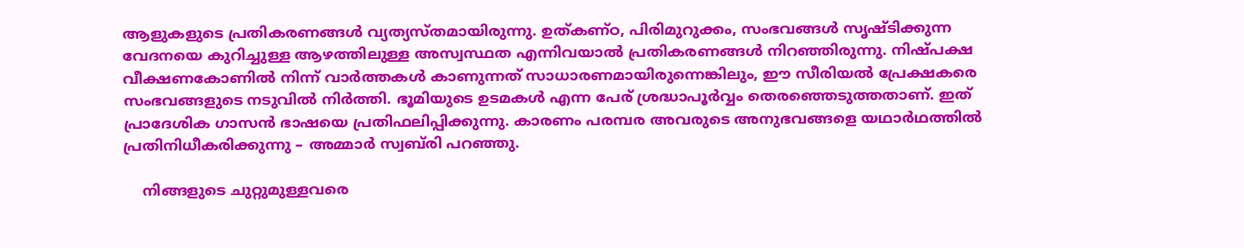ആളുകളുടെ പ്രതികരണങ്ങള്‍ വ്യത്യസ്തമായിരുന്നു. ഉത്കണ്ഠ, പിരിമുറുക്കം, സംഭവങ്ങള്‍ സൃഷ്ടിക്കുന്ന വേദനയെ കുറിച്ചുള്ള ആഴത്തിലുള്ള അസ്വസ്ഥത എന്നിവയാല്‍ പ്രതികരണങ്ങള്‍ നിറഞ്ഞിരുന്നു. നിഷ്പക്ഷ വീക്ഷണകോണില്‍ നിന്ന് വാര്‍ത്തകള്‍ കാണുന്നത് സാധാരണമായിരുന്നെങ്കിലും, ഈ സീരിയല്‍ പ്രേക്ഷകരെ സംഭവങ്ങളുടെ നടുവില്‍ നിര്‍ത്തി. ഭൂമിയുടെ ഉടമകള്‍ എന്ന പേര് ശ്രദ്ധാപൂര്‍വ്വം തെരഞ്ഞെടുത്തതാണ്. ഇത് പ്രാദേശിക ഗാസന്‍ ഭാഷയെ പ്രതിഫലിപ്പിക്കുന്നു. കാരണം പരമ്പര അവരുടെ അനുഭവങ്ങളെ യഥാര്‍ഥത്തില്‍ പ്രതിനിധീകരിക്കുന്നു – അമ്മാര്‍ സ്വബ്‌രി പറഞ്ഞു.

    നിങ്ങളുടെ ചുറ്റുമുള്ളവരെ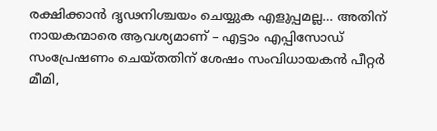രക്ഷിക്കാന്‍ ദൃഢനിശ്ചയം ചെയ്യുക എളുപ്പമല്ല… അതിന് നായകന്മാരെ ആവശ്യമാണ് – എട്ടാം എപ്പിസോഡ് സംപ്രേഷണം ചെയ്തതിന് ശേഷം സംവിധായകന്‍ പീറ്റര്‍ മീമി,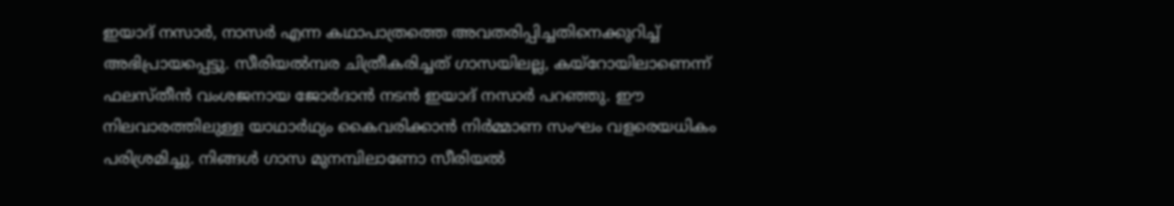ഇയാദ് നസാര്‍, നാസര്‍ എന്ന കഥാപാത്രത്തെ അവതരിപ്പിച്ചതിനെക്കുറിച്ച് അഭിപ്രായപ്പെട്ടു. സീരിയല്‍മ്പര ചിത്രീകരിച്ചത് ഗാസയിലല്ല, കയ്‌റോയിലാണെന്ന് ഫലസ്തീന്‍ വംശജനായ ജോര്‍ദാന്‍ നടന്‍ ഇയാദ് നസാര്‍ പറഞ്ഞു. ഈ നിലവാരത്തിലുള്ള യാഥാര്‍ഥ്യം കൈവരിക്കാന്‍ നിര്‍മ്മാണ സംഘം വളരെയധികം പരിശ്രമിച്ചു. നിങ്ങള്‍ ഗാസ മുനമ്പിലാണോ സീരിയല്‍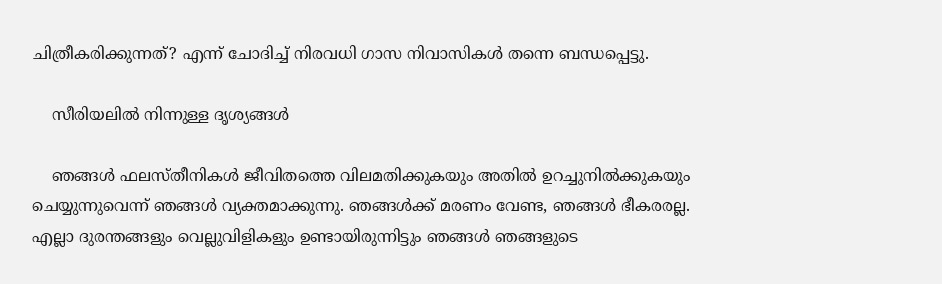ചിത്രീകരിക്കുന്നത്? എന്ന് ചോദിച്ച് നിരവധി ഗാസ നിവാസികള്‍ തന്നെ ബന്ധപ്പെട്ടു.

    സീരിയലില്‍ നിന്നുള്ള ദൃശ്യങ്ങള്‍

    ഞങ്ങള്‍ ഫലസ്തീനികള്‍ ജീവിതത്തെ വിലമതിക്കുകയും അതില്‍ ഉറച്ചുനില്‍ക്കുകയും ചെയ്യുന്നുവെന്ന് ഞങ്ങള്‍ വ്യക്തമാക്കുന്നു. ഞങ്ങള്‍ക്ക് മരണം വേണ്ട, ഞങ്ങള്‍ ഭീകരരല്ല. എല്ലാ ദുരന്തങ്ങളും വെല്ലുവിളികളും ഉണ്ടായിരുന്നിട്ടും ഞങ്ങള്‍ ഞങ്ങളുടെ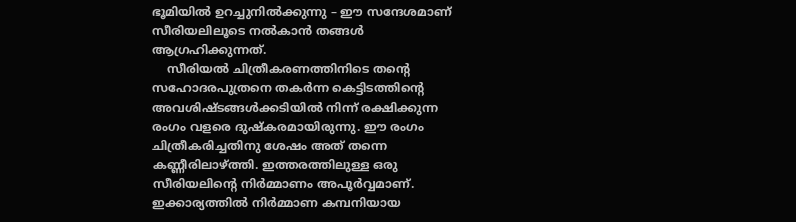ഭൂമിയില്‍ ഉറച്ചുനില്‍ക്കുന്നു – ഈ സന്ദേശമാണ് സീരിയലിലൂടെ നല്‍കാന്‍ തങ്ങള്‍ ആഗ്രഹിക്കുന്നത്.
    സീരിയല്‍ ചിത്രീകരണത്തിനിടെ തന്റെ സഹോദരപുത്രനെ തകര്‍ന്ന കെട്ടിടത്തിന്റെ അവശിഷ്ടങ്ങള്‍ക്കടിയില്‍ നിന്ന് രക്ഷിക്കുന്ന രംഗം വളരെ ദുഷ്‌കരമായിരുന്നു. ഈ രംഗം ചിത്രീകരിച്ചതിനു ശേഷം അത് തന്നെ കണ്ണീരിലാഴ്ത്തി. ഇത്തരത്തിലുള്ള ഒരു സീരിയലിന്റെ നിര്‍മ്മാണം അപൂര്‍വ്വമാണ്. ഇക്കാര്യത്തില്‍ നിര്‍മ്മാണ കമ്പനിയായ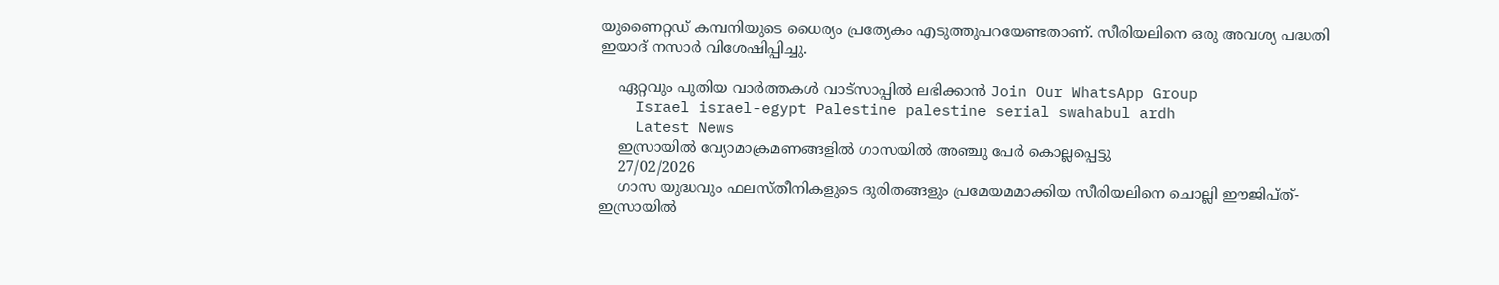യുണൈറ്റഡ് കമ്പനിയുടെ ധൈര്യം പ്രത്യേകം എടുത്തുപറയേണ്ടതാണ്. സീരിയലിനെ ഒരു അവശ്യ പദ്ധതി ഇയാദ് നസാര്‍ വിശേഷിപ്പിച്ചു.

    ഏറ്റവും പുതിയ വാർത്തകൾ വാട്സാപ്പിൽ ലഭിക്കാൻ Join Our WhatsApp Group
    Israel israel-egypt Palestine palestine serial swahabul ardh
    Latest News
    ഇസ്രായില്‍ വ്യോമാക്രമണങ്ങളില്‍ ഗാസയില്‍ അഞ്ചു പേര്‍ കൊല്ലപ്പെട്ടു
    27/02/2026
    ഗാസ യുദ്ധവും ഫലസ്തീനികളുടെ ദുരിതങ്ങളും പ്രമേയമമാക്കിയ സീരിയലിനെ ചൊല്ലി ഈജിപ്ത്-ഇസ്രായില്‍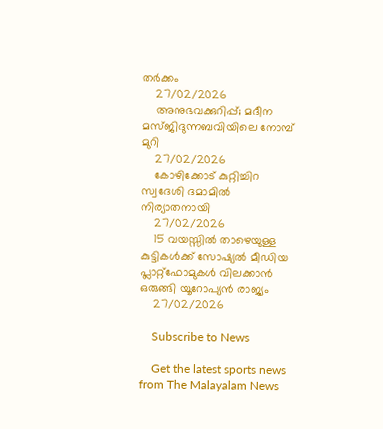തര്‍ക്കം
    27/02/2026
    അനുഭവക്കുറിപ്പ്; മദീന മസ്ജിദുന്നബവിയിലെ നോമ്പ് മുറി
    27/02/2026
    കോഴിക്കോട് കുറ്റിച്ചിറ സ്വദേശി ദമാമിൽ നിര്യാതനായി
    27/02/2026
    15 വയസ്സിൽ താഴെയുള്ള കുട്ടികൾക്ക് സോഷ്യൽ മീഡിയ പ്ലാറ്റ്‌ഫോമുകൾ വിലക്കാൻ ഒരുങ്ങി യൂറോപ്യൻ രാജ്യം
    27/02/2026

    Subscribe to News

    Get the latest sports news from The Malayalam News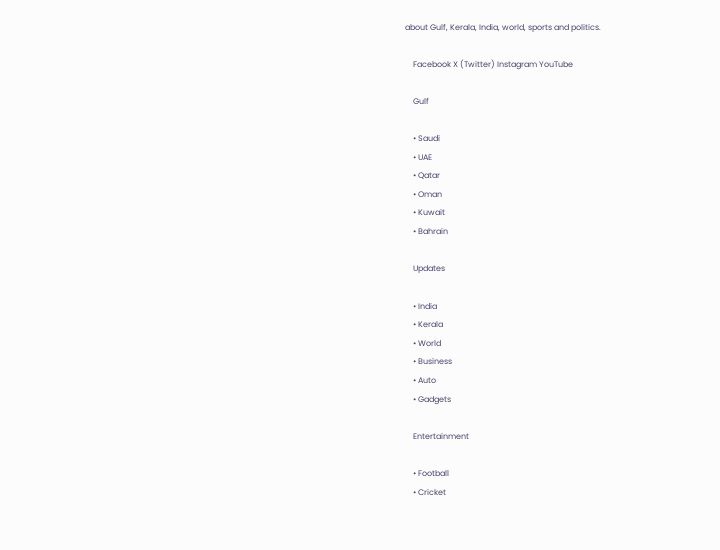about Gulf, Kerala, India, world, sports and politics.

    Facebook X (Twitter) Instagram YouTube

    Gulf

    • Saudi
    • UAE
    • Qatar
    • Oman
    • Kuwait
    • Bahrain

    Updates

    • India
    • Kerala
    • World
    • Business
    • Auto
    • Gadgets

    Entertainment

    • Football
    • Cricket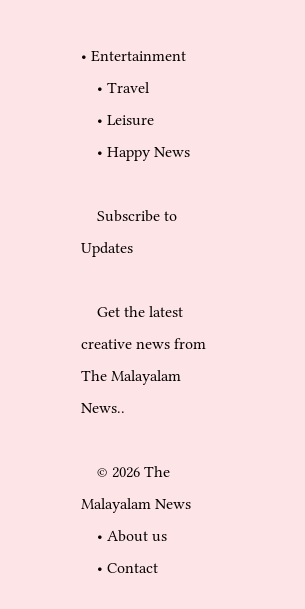• Entertainment
    • Travel
    • Leisure
    • Happy News

    Subscribe to Updates

    Get the latest creative news from The Malayalam News..

    © 2026 The Malayalam News
    • About us
    • Contact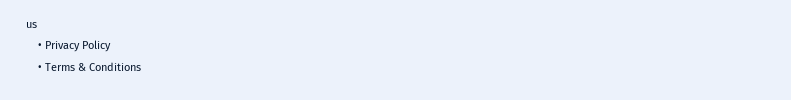us
    • Privacy Policy
    • Terms & Conditions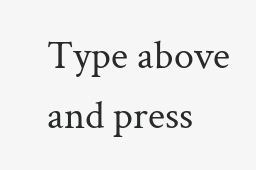Type above and press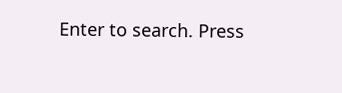Enter to search. Press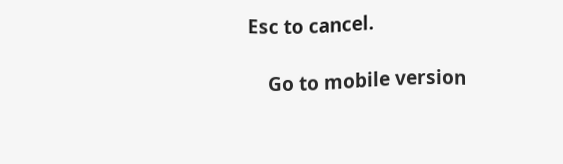Esc to cancel.

    Go to mobile version